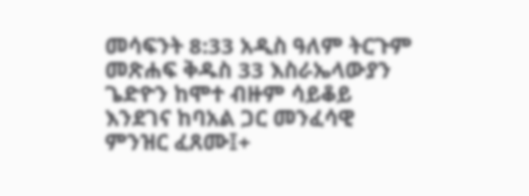መሳፍንት 8:33 አዲስ ዓለም ትርጉም መጽሐፍ ቅዱስ 33 እስራኤላውያን ጌድዮን ከሞተ ብዙም ሳይቆይ እንደገና ከባአል ጋር መንፈሳዊ ምንዝር ፈጸሙ፤+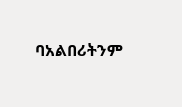ባአልበሪትንም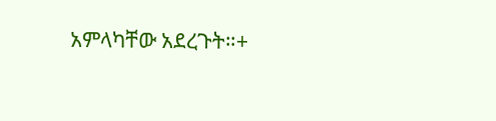አምላካቸው አደረጉት።+